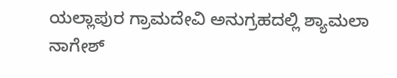ಯಲ್ಲಾಪುರ ಗ್ರಾಮದೇವಿ ಅನುಗ್ರಹದಲ್ಲಿ ಶ್ಯಾಮಲಾ ನಾಗೇಶ್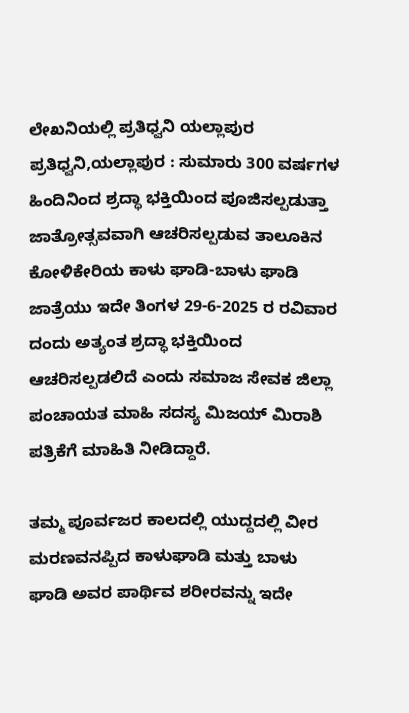ಲೇಖನಿಯಲ್ಲಿ ಪ್ರತಿಧ್ವನಿ ಯಲ್ಲಾಪುರ
ಪ್ರತಿಧ್ವನಿ,ಯಲ್ಲಾಪುರ : ಸುಮಾರು 300 ವರ್ಷಗಳ ಹಿಂದಿನಿಂದ ಶ್ರದ್ಧಾ ಭಕ್ತಿಯಿಂದ ಪೂಜಿಸಲ್ಪಡುತ್ತಾ ಜಾತ್ರೋತ್ಸವವಾಗಿ ಆಚರಿಸಲ್ಪಡುವ ತಾಲೂಕಿನ ಕೋಳಿಕೇರಿಯ ಕಾಳು ಘಾಡಿ-ಬಾಳು ಘಾಡಿ ಜಾತ್ರೆಯು ಇದೇ ತಿಂಗಳ 29-6-2025 ರ ರವಿವಾರ ದಂದು ಅತ್ಯಂತ ಶ್ರದ್ಧಾ ಭಕ್ತಿಯಿಂದ ಆಚರಿಸಲ್ಪಡಲಿದೆ ಎಂದು ಸಮಾಜ ಸೇವಕ ಜಿಲ್ಲಾ ಪಂಚಾಯತ ಮಾಹಿ ಸದಸ್ಯ ಮಿಜಯ್ ಮಿರಾಶಿ ಪತ್ರಿಕೆಗೆ ಮಾಹಿತಿ ನೀಡಿದ್ದಾರೆ.

ತಮ್ಮ ಪೂರ್ವಜರ ಕಾಲದಲ್ಲಿ ಯುದ್ದದಲ್ಲಿ ವೀರ ಮರಣವನಪ್ಪಿದ ಕಾಳುಘಾಡಿ ಮತ್ತು ಬಾಳು ಘಾಡಿ ಅವರ ಪಾರ್ಥಿವ ಶರೀರವನ್ನು ಇದೇ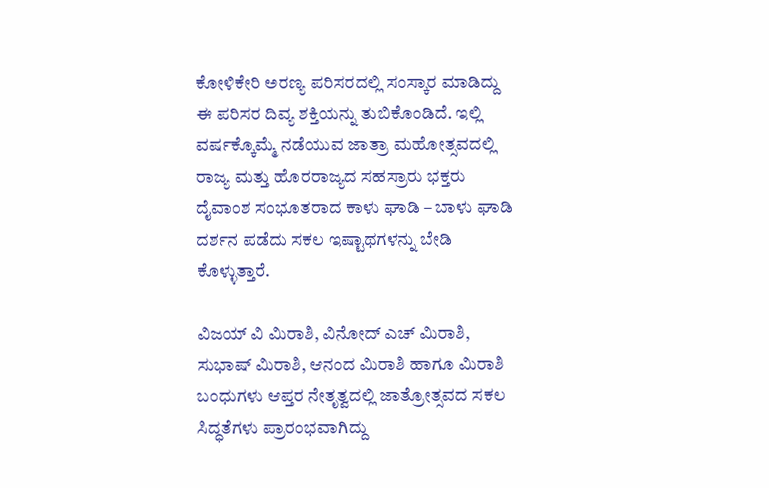ಕೋಳಿಕೇರಿ ಅರಣ್ಯ ಪರಿಸರದಲ್ಲಿ ಸಂಸ್ಕಾರ ಮಾಡಿದ್ದು ಈ ಪರಿಸರ ದಿವ್ಯ ಶಕ್ತಿಯನ್ನು ತುಬಿಕೊಂಡಿದೆ. ಇಲ್ಲಿ ವರ್ಷಕ್ಕೊಮ್ಮೆ ನಡೆಯುವ ಜಾತ್ರಾ ಮಹೋತ್ಸವದಲ್ಲಿ ರಾಜ್ಯ ಮತ್ತು ಹೊರರಾಜ್ಯದ ಸಹಸ್ರಾರು ಭಕ್ತರು ದೈವಾಂಶ ಸಂಭೂತರಾದ ಕಾಳು ಘಾಡಿ – ಬಾಳು ಘಾಡಿ ದರ್ಶನ ಪಡೆದು ಸಕಲ ಇಷ್ಟಾಥಗಳನ್ನು ಬೇಡಿ ಕೊಳ್ಳುತ್ತಾರೆ.

ವಿಜಯ್ ವಿ ಮಿರಾಶಿ, ವಿನೋದ್ ಎಚ್ ಮಿರಾಶಿ, ಸುಭಾಷ್ ಮಿರಾಶಿ, ಆನಂದ ಮಿರಾಶಿ ಹಾಗೂ ಮಿರಾಶಿ ಬಂಧುಗಳು ಆಪ್ತರ ನೇತೃತ್ವದಲ್ಲಿ ಜಾತ್ರೋತ್ಸವದ ಸಕಲ ಸಿದ್ಧತೆಗಳು ಪ್ರಾರಂಭವಾಗಿದ್ದು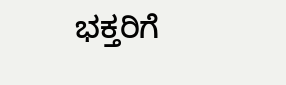ಭಕ್ತರಿಗೆ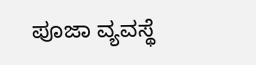ಪೂಜಾ ವ್ಯವಸ್ಥೆ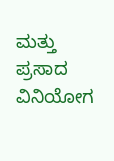ಮತ್ತು ಪ್ರಸಾದ ವಿನಿಯೋಗ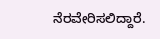ನೆರವೇರಿಸಲಿದ್ದಾರೆ.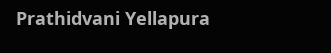Prathidvani Yellapura